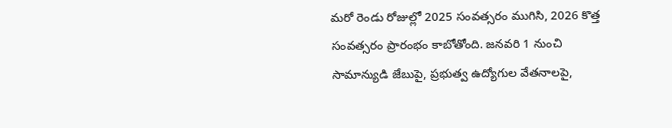మరో రెండు రోజుల్లో 2025 సంవత్సరం ముగిసి, 2026 కొత్త సంవత్సరం ప్రారంభం కాబోతోంది. జనవరి 1 నుంచి సామాన్యుడి జేబుపై, ప్రభుత్వ ఉద్యోగుల వేతనాలపై,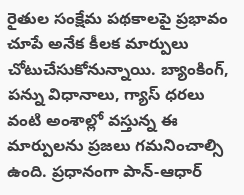రైతుల సంక్షేమ పథకాలపై ప్రభావం చూపే అనేక కీలక మార్పులు చోటుచేసుకోనున్నాయి. బ్యాంకింగ్, పన్ను విధానాలు, గ్యాస్ ధరలు వంటి అంశాల్లో వస్తున్న ఈ మార్పులను ప్రజలు గమనించాల్సి ఉంది. ప్రధానంగా పాన్-ఆధార్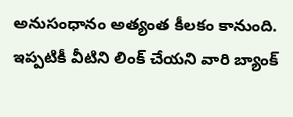అనుసంధానం అత్యంత కీలకం కానుంది. ఇప్పటికీ వీటిని లింక్ చేయని వారి బ్యాంక్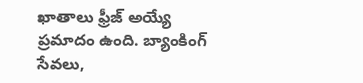ఖాతాలు ఫ్రీజ్ అయ్యే ప్రమాదం ఉంది. బ్యాంకింగ్ సేవలు,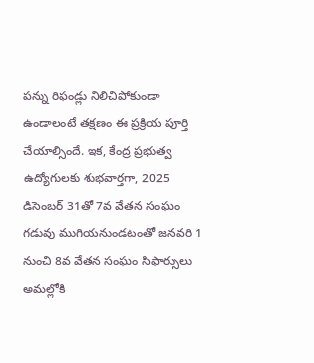పన్ను రిఫండ్లు నిలిచిపోకుండా ఉండాలంటే తక్షణం ఈ ప్రక్రియ పూర్తి చేయాల్సిందే. ఇక, కేంద్ర ప్రభుత్వ ఉద్యోగులకు శుభవార్తగా, 2025 డిసెంబర్ 31తో 7వ వేతన సంఘం గడువు ముగియనుండటంతో జనవరి 1 నుంచి 8వ వేతన సంఘం సిఫార్సులు అమల్లోకి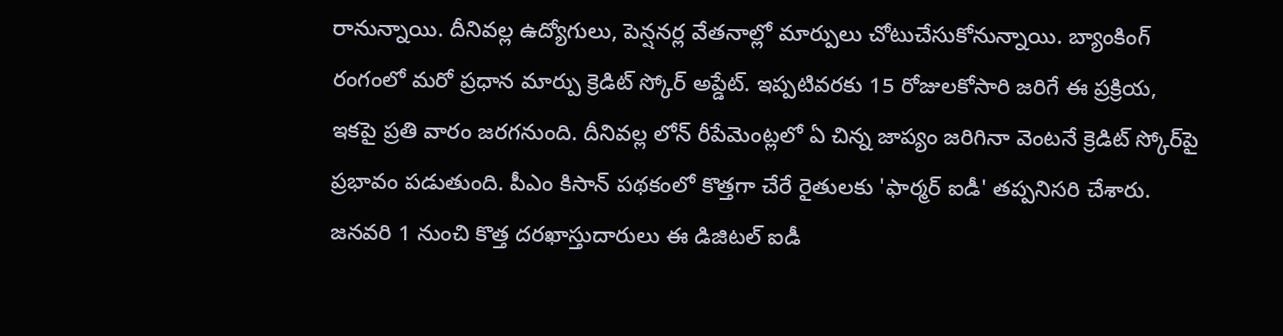రానున్నాయి. దీనివల్ల ఉద్యోగులు, పెన్షనర్ల వేతనాల్లో మార్పులు చోటుచేసుకోనున్నాయి. బ్యాంకింగ్ రంగంలో మరో ప్రధాన మార్పు క్రెడిట్ స్కోర్ అప్డేట్. ఇప్పటివరకు 15 రోజులకోసారి జరిగే ఈ ప్రక్రియ, ఇకపై ప్రతి వారం జరగనుంది. దీనివల్ల లోన్ రీపేమెంట్లలో ఏ చిన్న జాప్యం జరిగినా వెంటనే క్రెడిట్ స్కోర్‌పై ప్రభావం పడుతుంది. పీఎం కిసాన్ పథకంలో కొత్తగా చేరే రైతులకు 'ఫార్మర్ ఐడీ' తప్పనిసరి చేశారు. జనవరి 1 నుంచి కొత్త దరఖాస్తుదారులు ఈ డిజిటల్ ఐడీ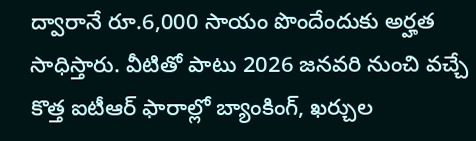ద్వారానే రూ.6,000 సాయం పొందేందుకు అర్హత సాధిస్తారు. వీటితో పాటు 2026 జనవరి నుంచి వచ్చే కొత్త ఐటీఆర్ ఫారాల్లో బ్యాంకింగ్, ఖర్చుల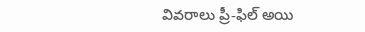వివరాలు ప్రీ-ఫిల్ అయి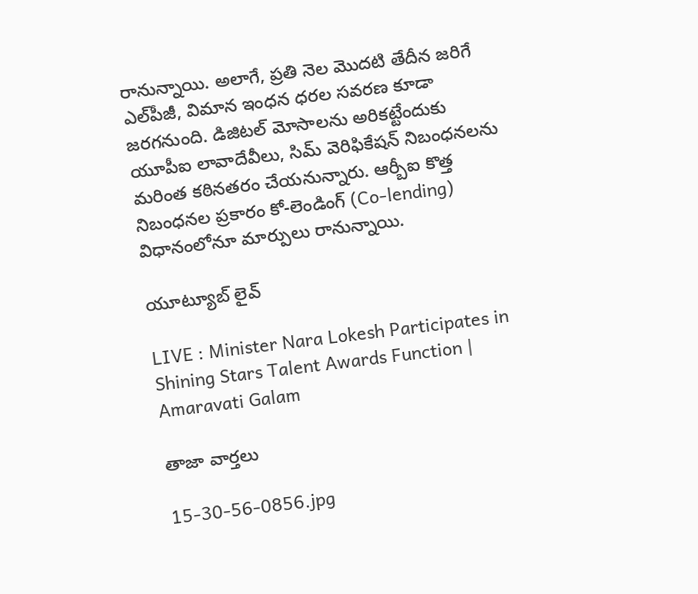రానున్నాయి. అలాగే, ప్రతి నెల మొదటి తేదీన జరిగే ఎల్‌పీజీ, విమాన ఇంధన ధరల సవరణ కూడా జరగనుంది. డిజిటల్ మోసాలను అరికట్టేందుకు యూపీఐ లావాదేవీలు, సిమ్ వెరిఫికేషన్ నిబంధనలను మరింత కఠినతరం చేయనున్నారు. ఆర్బీఐ కొత్త నిబంధనల ప్రకారం కో-లెండింగ్ (Co-lending) విధానంలోనూ మార్పులు రానున్నాయి.

యూట్యూబ్ లైవ్

LIVE : Minister Nara Lokesh Participates in Shining Stars Talent Awards Function | Amaravati Galam

తాజా వార్తలు

15-30-56-0856.jpg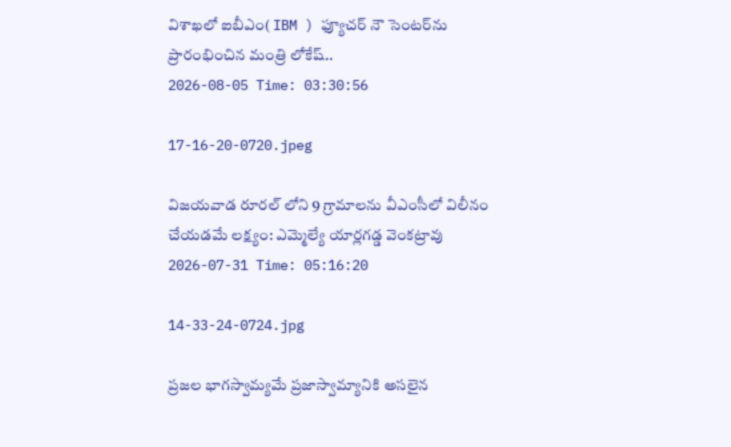విశాఖలో ఐబీఎం( IBM ) ఫ్యూచర్ నౌ సెంటర్‌ను ప్రారంభించిన మంత్రి లోకేష్..
2026-08-05 Time: 03:30:56

17-16-20-0720.jpeg

విజయవాడ రూరల్ లోని 9 గ్రామాలను వీఎంసీలో విలీనం చేయడమే లక్ష్యం: ఎమ్మెల్యే యార్లగడ్డ వెంకట్రావు
2026-07-31 Time: 05:16:20

14-33-24-0724.jpg

ప్ర‌జ‌ల భాగ‌స్వామ్య‌మే ప్రజాస్వామ్యానికి అస‌లైన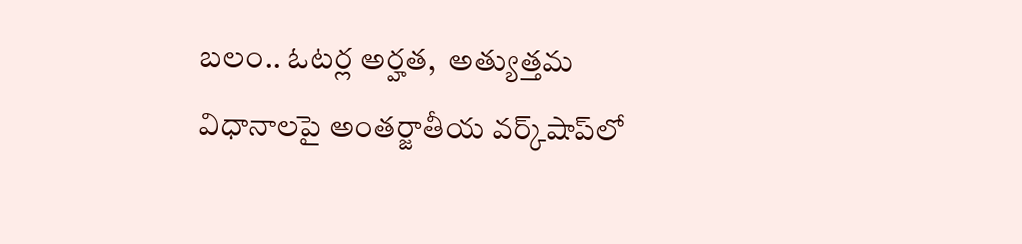బ‌లం.. ఓట‌ర్ల అర్హ‌త‌,  అత్యుత్త‌మ విధానాల‌పై అంతర్జాతీయ వ‌ర్క్‌షాప్‌లో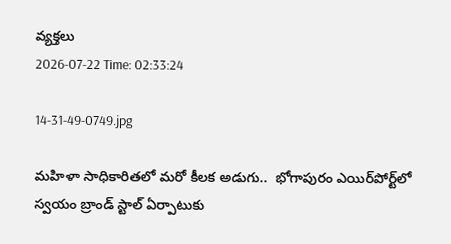వ్యక్తలు
2026-07-22 Time: 02:33:24

14-31-49-0749.jpg

మ‌హిళా సాధికారిత‌లో మ‌రో కీల‌క అడుగు..  భోగాపురం ఎయిర్‌పోర్ట్‌లో స్వ‌యం బ్రాండ్ స్టాల్ ఏర్పాటుకు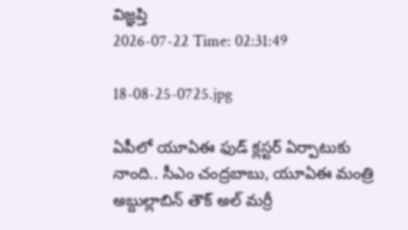విజ్ఞ‌ప్తి
2026-07-22 Time: 02:31:49

18-08-25-0725.jpg

ఏపీలో యూఏఈ ఫుడ్ క్లస్టర్ ఏర్పాటుకు నాంది.. సీఎం చంద్రబాబు, యూఏఈ మంత్రి అబ్దుల్లాబిన్ తౌక్ అల్ మర్రీ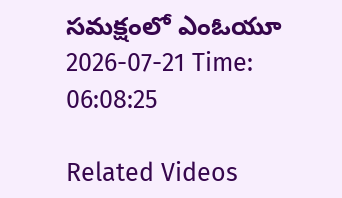సమక్షంలో ఎంఓయూ
2026-07-21 Time: 06:08:25

Related Videos